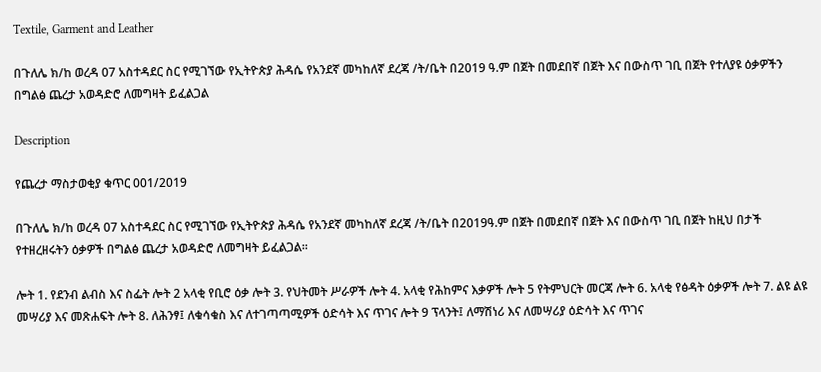Textile, Garment and Leather

በጉለሌ ክ/ከ ወረዳ 07 አስተዳደር ስር የሚገኘው የኢትዮጵያ ሕዳሴ የአንደኛ መካከለኛ ደረጃ /ት/ቤት በ2019 ዓ.ም በጀት በመደበኛ በጀት እና በውስጥ ገቢ በጀት የተለያዩ ዕቃዎችን በግልፅ ጨረታ አወዳድሮ ለመግዛት ይፈልጋል

Description

የጨረታ ማስታወቂያ ቁጥር 001/2019

በጉለሌ ክ/ከ ወረዳ 07 አስተዳደር ስር የሚገኘው የኢትዮጵያ ሕዳሴ የአንደኛ መካከለኛ ደረጃ /ት/ቤት በ2019ዓ.ም በጀት በመደበኛ በጀት እና በውስጥ ገቢ በጀት ከዚህ በታች የተዘረዘሩትን ዕቃዎች በግልፅ ጨረታ አወዳድሮ ለመግዛት ይፈልጋል፡፡

ሎት 1. የደንብ ልብስ እና ስፌት ሎት 2 አላቂ የቢሮ ዕቃ ሎት 3. የህትመት ሥራዎች ሎት 4. አላቂ የሕከምና እቃዎች ሎት 5 የትምህርት መርጃ ሎት 6. አላቂ የፅዳት ዕቃዎች ሎት 7. ልዩ ልዩ መሣሪያ እና መጽሐፍት ሎት 8. ለሕንፃ፤ ለቁሳቁስ እና ለተገጣጣሚዎች ዕድሳት እና ጥገና ሎት 9 ፕላንት፤ ለማሽነሪ እና ለመሣሪያ ዕድሳት እና ጥገና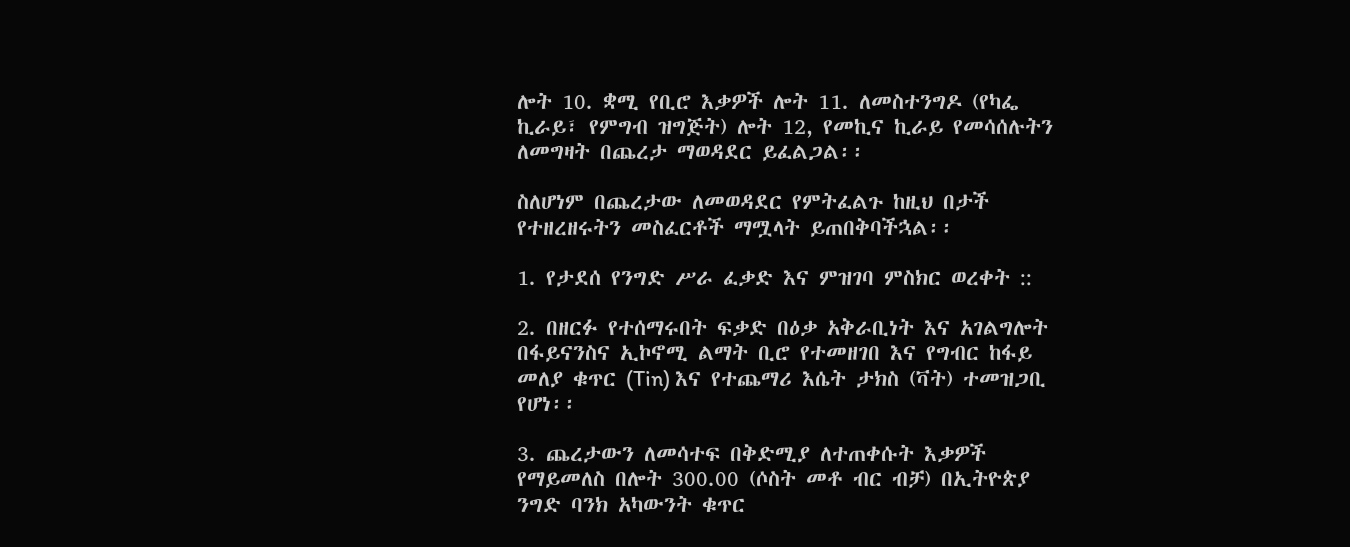ሎት 10. ቋሚ የቢሮ እቃዎች ሎት 11. ለመስተንግዶ (የካፌ ኪራይ፣ የምግብ ዝግጅት) ሎት 12, የመኪና ኪራይ የመሳሰሉትን ለመግዛት በጨረታ ማወዳደር ይፈልጋል፡፡

ስለሆነም በጨረታው ለመወዳደር የምትፈልጉ ከዚህ በታች የተዘረዘሩትን መስፈርቶች ማሟላት ይጠበቅባችኋል፡፡

1. የታደሰ የንግድ ሥራ ፈቃድ እና ምዝገባ ምስክር ወረቀት ::

2. በዘርፉ የተሰማሩበት ፍቃድ በዕቃ አቅራቢነት እና አገልግሎት በፋይናንስና ኢኮኖሚ ልማት ቢሮ የተመዘገበ እና የግብር ከፋይ መለያ ቁጥር (Tin) እና የተጨማሪ እሴት ታክስ (ቫት) ተመዝጋቢ የሆነ፡፡

3. ጨረታውን ለመሳተፍ በቅድሚያ ለተጠቀሱት እቃዎች የማይመለስ በሎት 300.00 (ሶስት መቶ ብር ብቻ) በኢትዮጵያ ንግድ ባንክ አካውንት ቁጥር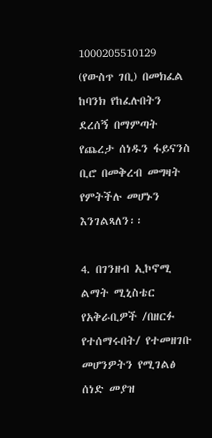1000205510129 (የውስጥ ገቢ) በመክፈል ከባንክ የከፈሉበትን ደረሰኝ በማምጣት የጨረታ ሰነዱን ፋይናንስ ቢሮ በመቅረብ መግዛት የምትችሉ መሆኑን እንገልጻለን፡፡

4. በገንዘብ ኢኮኖሚ ልማት ሚኒስቴር የአቅራቢዎች /በዘርፉ የተሰማሩበት/ የተመዘገቡ መሆንዎትን የሚገልፅ ሰነድ መያዝ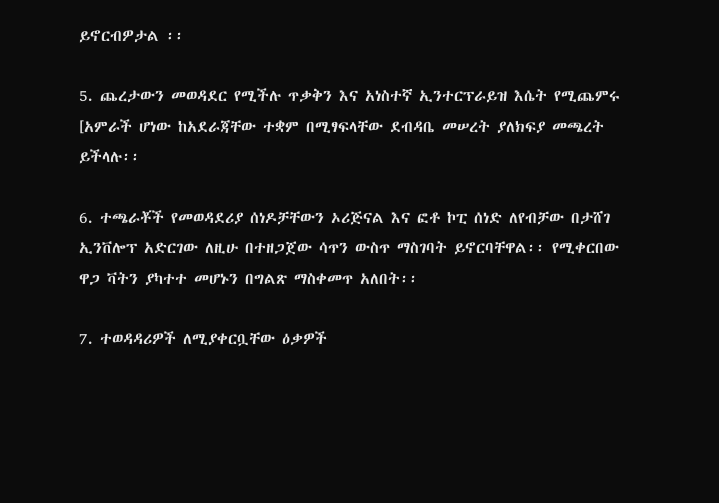ይኖርብዎታል ፡፡

5. ጨረታውን መወዳደር የሚችሉ ጥቃቅን እና አነስተኛ ኢንተርፕራይዝ እሴት የሚጨምሩ [አምራች ሆነው ከአደራጃቸው ተቋም በሚፃፍላቸው ደብዳቤ መሠረት ያለክፍያ መጫረት ይችላሉ፡፡

6. ተጫራቾች የመወዳደሪያ ሰነዶቻቸውን ኦሪጅናል እና ፎቶ ኮፒ ሰነድ ለየብቻው በታሸገ ኢንቨሎፕ አድርገው ለዚሁ በተዘጋጀው ሳጥን ውስጥ ማስገባት ይኖርባቸዋል፡፡ የሚቀርበው ዋጋ ቫትን ያካተተ መሆኑን በግልጽ ማስቀመጥ አለበት፡፡

7. ተወዳዳሪዎች ለሚያቀርቧቸው ዕቃዎች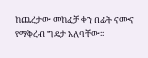ከጨረታው መከፈቻ ቀን በፊት ናሙና የማቅረብ ግዴታ አለባቸው፡፡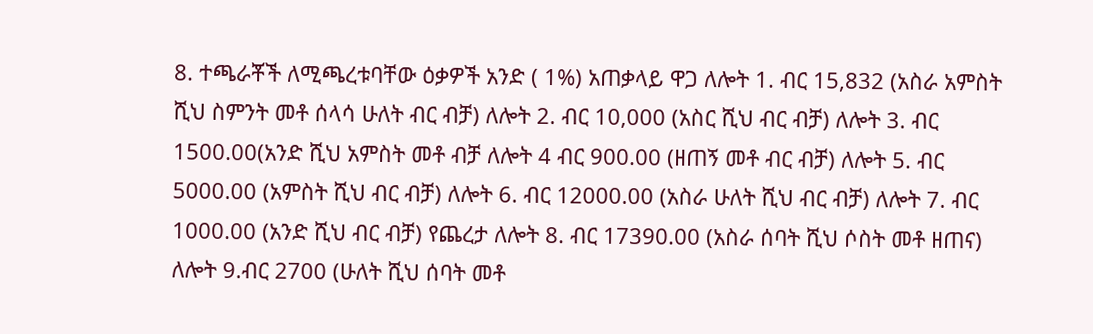8. ተጫራቾች ለሚጫረቱባቸው ዕቃዎች አንድ ( 1%) አጠቃላይ ዋጋ ለሎት 1. ብር 15,832 (አስራ አምስት ሺህ ስምንት መቶ ሰላሳ ሁለት ብር ብቻ) ለሎት 2. ብር 10,000 (አስር ሺህ ብር ብቻ) ለሎት 3. ብር 1500.00(አንድ ሺህ አምስት መቶ ብቻ ለሎት 4 ብር 900.00 (ዘጠኝ መቶ ብር ብቻ) ለሎት 5. ብር 5000.00 (አምስት ሺህ ብር ብቻ) ለሎት 6. ብር 12000.00 (አስራ ሁለት ሺህ ብር ብቻ) ለሎት 7. ብር 1000.00 (አንድ ሺህ ብር ብቻ) የጨረታ ለሎት 8. ብር 17390.00 (አስራ ሰባት ሺህ ሶስት መቶ ዘጠና) ለሎት 9.ብር 2700 (ሁለት ሺህ ሰባት መቶ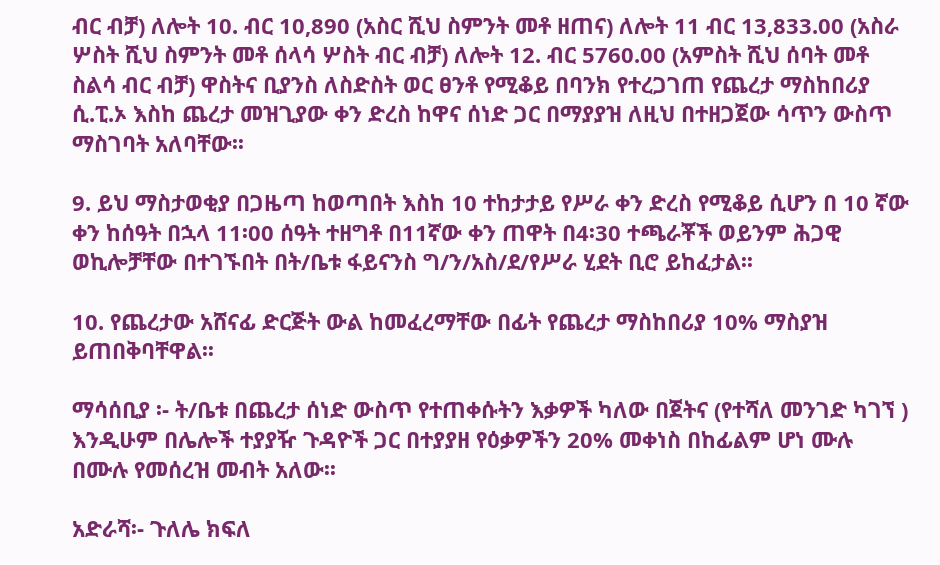ብር ብቻ) ለሎት 10. ብር 10,890 (አስር ሺህ ስምንት መቶ ዘጠና) ለሎት 11 ብር 13,833.00 (አስራ ሦስት ሺህ ስምንት መቶ ሰላሳ ሦስት ብር ብቻ) ለሎት 12. ብር 5760.00 (አምስት ሺህ ሰባት መቶ ስልሳ ብር ብቻ) ዋስትና ቢያንስ ለስድስት ወር ፀንቶ የሚቆይ በባንክ የተረጋገጠ የጨረታ ማስከበሪያ ሲ.ፒ.ኦ እስከ ጨረታ መዝጊያው ቀን ድረስ ከዋና ሰነድ ጋር በማያያዝ ለዚህ በተዘጋጀው ሳጥን ውስጥ ማስገባት አለባቸው፡፡

9. ይህ ማስታወቂያ በጋዜጣ ከወጣበት እስከ 10 ተከታታይ የሥራ ቀን ድረስ የሚቆይ ሲሆን በ 10 ኛው ቀን ከሰዓት በኋላ 11፡00 ሰዓት ተዘግቶ በ11ኛው ቀን ጠዋት በ4፡30 ተጫራቾች ወይንም ሕጋዊ ወኪሎቻቸው በተገኙበት በት/ቤቱ ፋይናንስ ግ/ን/አስ/ደ/የሥራ ሂደት ቢሮ ይከፈታል፡፡

10. የጨረታው አሸናፊ ድርጅት ውል ከመፈረማቸው በፊት የጨረታ ማስከበሪያ 10% ማስያዝ ይጠበቅባቸዋል፡፡

ማሳሰቢያ ፡- ት/ቤቱ በጨረታ ሰነድ ውስጥ የተጠቀሱትን እቃዎች ካለው በጀትና (የተሻለ መንገድ ካገኘ ) እንዲሁም በሌሎች ተያያዥ ጉዳዮች ጋር በተያያዘ የዕቃዎችን 20% መቀነስ በከፊልም ሆነ ሙሉ በሙሉ የመሰረዝ መብት አለው፡፡

አድራሻ፡- ጉለሌ ክፍለ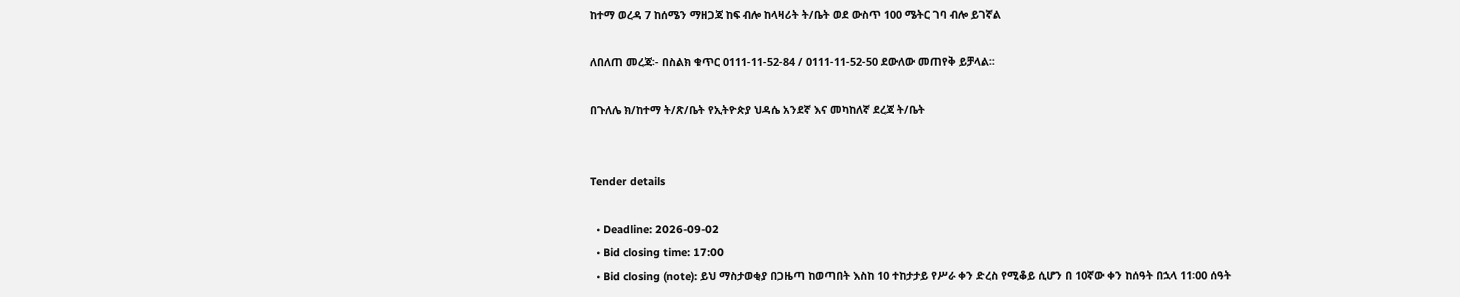ከተማ ወረዳ 7 ከሰሜን ማዘጋጃ ከፍ ብሎ ከላዛሪት ት/ቤት ወደ ውስጥ 100 ሜትር ገባ ብሎ ይገኛል

ለበለጠ መረጃ፡- በስልክ ቁጥር 0111-11-52-84 / 0111-11-52-50 ደውለው መጠየቅ ይቻላል፡፡

በጉለሌ ክ/ከተማ ት/ጽ/ቤት የኢትዮጵያ ህዳሴ አንደኛ እና መካከለኛ ደረጃ ት/ቤት


Tender details

  • Deadline: 2026-09-02
  • Bid closing time: 17:00
  • Bid closing (note): ይህ ማስታወቂያ በጋዜጣ ከወጣበት እስከ 10 ተከታታይ የሥራ ቀን ድረስ የሚቆይ ሲሆን በ 10ኛው ቀን ከሰዓት በኋላ 11፡00 ሰዓት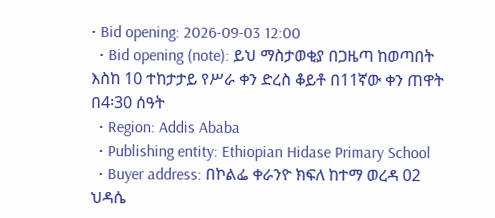• Bid opening: 2026-09-03 12:00
  • Bid opening (note): ይህ ማስታወቂያ በጋዜጣ ከወጣበት እስከ 10 ተከታታይ የሥራ ቀን ድረስ ቆይቶ በ11ኛው ቀን ጠዋት በ4፡30 ሰዓት
  • Region: Addis Ababa
  • Publishing entity: Ethiopian Hidase Primary School
  • Buyer address: በኮልፌ ቀራንዮ ክፍለ ከተማ ወረዳ 02 ህዳሴ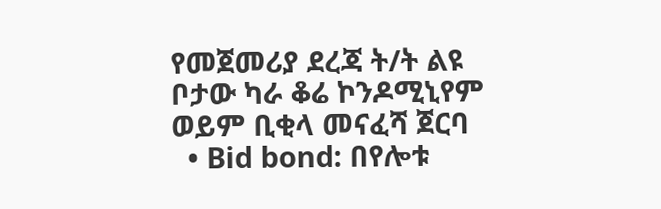የመጀመሪያ ደረጃ ት/ት ልዩ ቦታው ካራ ቆሬ ኮንዶሚኒየም ወይም ቢቂላ መናፈሻ ጀርባ
  • Bid bond: በየሎቱ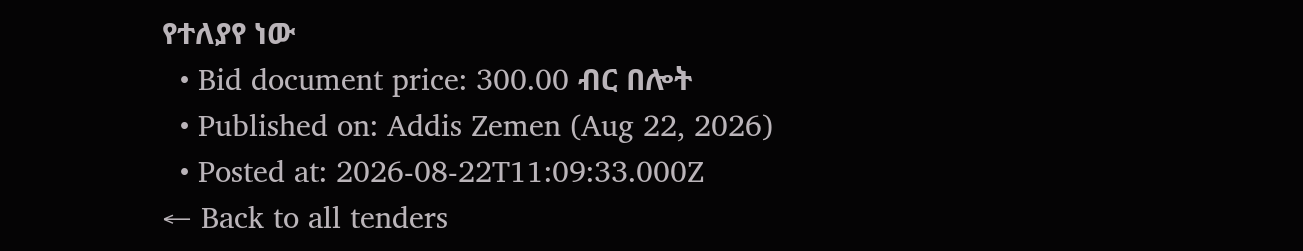የተለያየ ነው
  • Bid document price: 300.00 ብር በሎት
  • Published on: Addis Zemen (Aug 22, 2026)
  • Posted at: 2026-08-22T11:09:33.000Z
← Back to all tenders